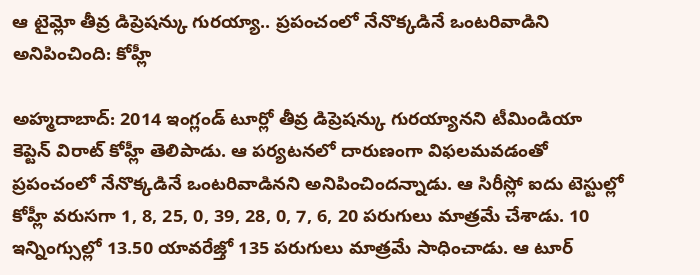ఆ టైమ్లో తీవ్ర డిప్రెషన్కు గురయ్యా.. ప్రపంచంలో నేనొక్కడినే ఒంటరివాడిని అనిపించింది: కోహ్లీ

అహ్మదాబాద్: 2014 ఇంగ్లండ్ టూర్లో తీవ్ర డిప్రెషన్కు గురయ్యానని టీమిండియా కెప్టెన్ విరాట్ కోహ్లీ తెలిపాడు. ఆ పర్యటనలో దారుణంగా విఫలమవడంతో ప్రపంచంలో నేనొక్కడినే ఒంటరివాడినని అనిపించిందన్నాడు. ఆ సిరీస్లో ఐదు టెస్టుల్లో కోహ్లీ వరుసగా 1, 8, 25, 0, 39, 28, 0, 7, 6, 20 పరుగులు మాత్రమే చేశాడు. 10 ఇన్నింగ్సుల్లో 13.50 యావరేజ్తో 135 పరుగులు మాత్రమే సాధించాడు. ఆ టూర్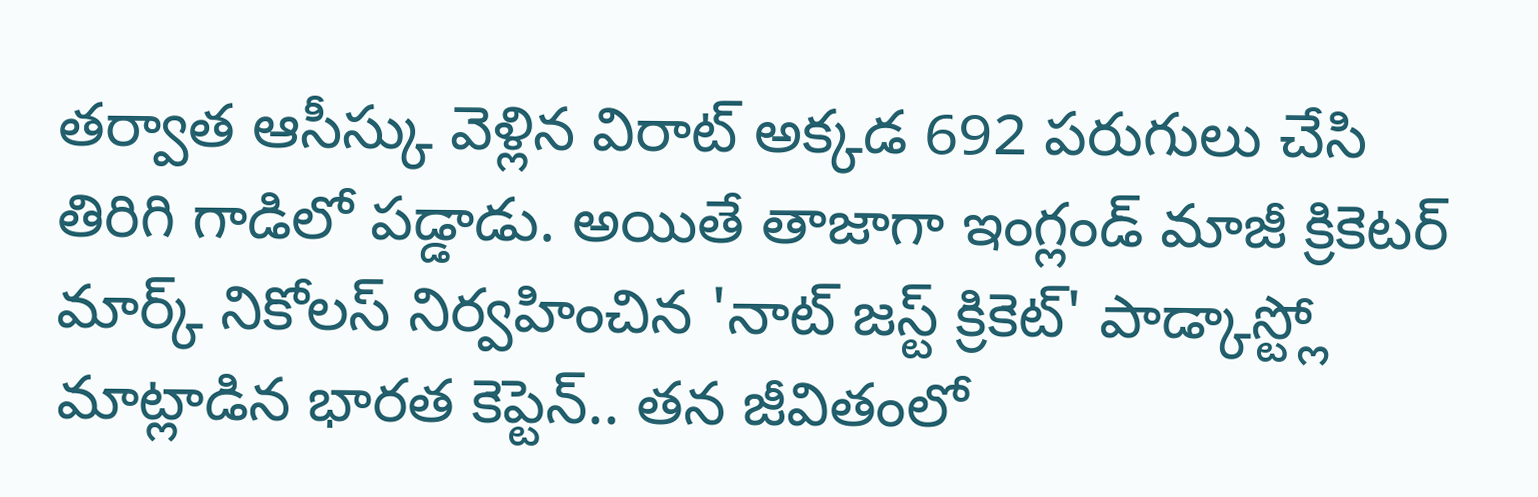తర్వాత ఆసీస్కు వెళ్లిన విరాట్ అక్కడ 692 పరుగులు చేసి తిరిగి గాడిలో పడ్డాడు. అయితే తాజాగా ఇంగ్లండ్ మాజీ క్రికెటర్ మార్క్ నికోలస్ నిర్వహించిన 'నాట్ జస్ట్ క్రికెట్' పాడ్కాస్ట్లో మాట్లాడిన భారత కెప్టెన్.. తన జీవితంలో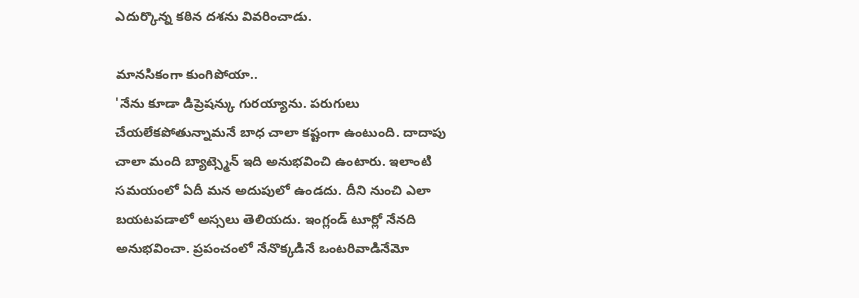ఎదుర్కొన్న కఠిన దశను వివరించాడు.

మానసికంగా కుంగిపోయా..
'నేను కూడా డిప్రెషన్కు గురయ్యాను. పరుగులు చేయలేకపోతున్నామనే బాధ చాలా కష్టంగా ఉంటుంది. దాదాపు చాలా మంది బ్యాట్స్మెన్ ఇది అనుభవించి ఉంటారు. ఇలాంటి సమయంలో ఏదీ మన అదుపులో ఉండదు. దీని నుంచి ఎలా బయటపడాలో అస్సలు తెలియదు. ఇంగ్లండ్ టూర్లో నేనది అనుభవించా. ప్రపంచంలో నేనొక్కడినే ఒంటరివాడినేమో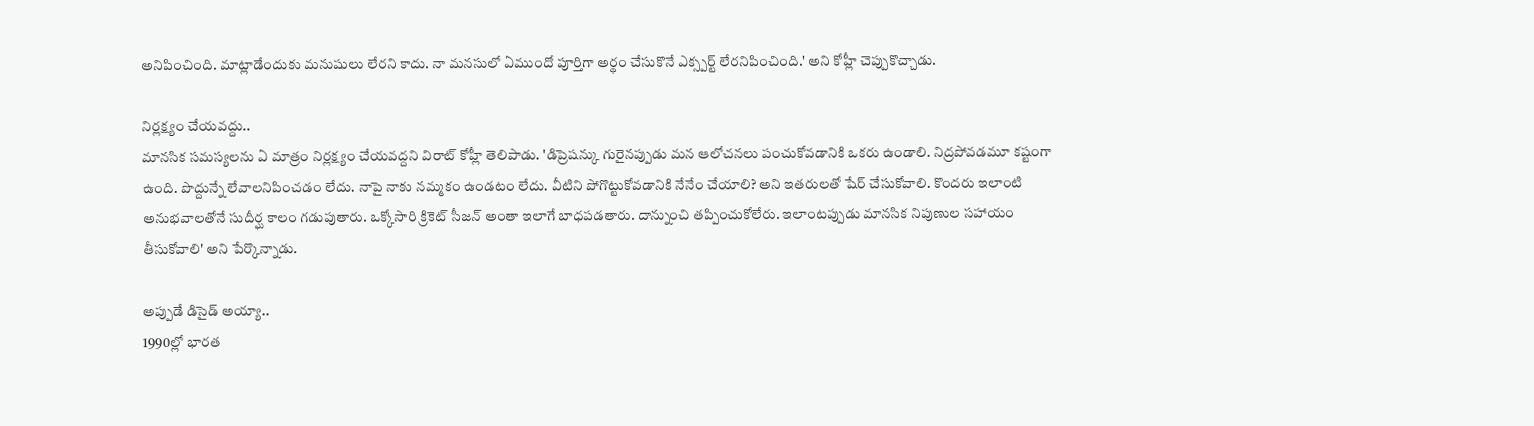అనిపించింది. మాట్లాడేందుకు మనుషులు లేరని కాదు. నా మనసులో ఏముందో పూర్తిగా అర్థం చేసుకొనే ఎక్స్పర్ట్ లేరనిపించింది.' అని కోహ్లీ చెప్పుకొచ్చాడు.

నిర్లక్ష్యం చేయవద్దు..
మానసిక సమస్యలను ఏ మాత్రం నిర్లక్ష్యం చేయవద్దని విరాట్ కోహ్లీ తెలిపాడు. 'డిప్రెషన్కు గురైనప్పుడు మన ఆలోచనలు పంచుకోవడానికి ఒకరు ఉండాలి. నిద్రపోవడమూ కష్టంగా ఉంది. పొద్దున్నే లేవాలనిపించడం లేదు. నాపై నాకు నమ్మకం ఉండటం లేదు. వీటిని పోగొట్టుకోవడానికి నేనేం చేయాలి? అని ఇతరులతో షేర్ చేసుకోవాలి. కొందరు ఇలాంటి అనుభవాలతోనే సుదీర్ఘ కాలం గడుపుతారు. ఒక్కోసారి క్రికెట్ సీజన్ అంతా ఇలాగే బాధపడతారు. దాన్నుంచి తప్పించుకోలేరు. ఇలాంటప్పుడు మానసిక నిపుణుల సహాయం తీసుకోవాలి' అని పేర్కొన్నాడు.

అప్పుడే డిసైడ్ అయ్యా..
1990ల్లో భారత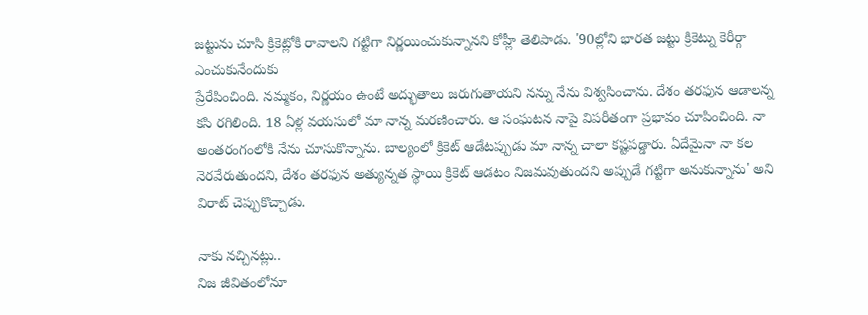జట్టును చూసి క్రికెట్లోకి రావాలని గట్టిగా నిర్ణయించుకున్నానని కోహ్లీ తెలిపాడు. '90ల్లోని భారత జట్టు క్రికెట్ను కెరీర్గా ఎంచుకునేందుకు
ప్రేరేపించింది. నమ్మకం, నిర్ణయం ఉంటే అద్భుతాలు జరుగుతాయని నన్ను నేను విశ్వసించాను. దేశం తరఫున ఆడాలన్న కసి రగిలింది. 18 ఏళ్ల వయసులో మా నాన్న మరణించారు. ఆ సంఘటన నాపై విపరీతంగా ప్రభావం చూపించింది. నా అంతరంగంలోకి నేను చూసుకొన్నాను. బాల్యంలో క్రికెట్ ఆడేటప్పుడు మా నాన్న చాలా కష్టపడ్డారు. ఏదేమైనా నా కల నెరవేరుతుందని, దేశం తరఫున అత్యున్నత స్థాయి క్రికెట్ ఆడటం నిజమవుతుందని అప్పుడే గట్టిగా అనుకున్నాను' అని విరాట్ చెప్పుకొచ్చాడు.

నాకు నచ్చినట్లు..
నిజ జీవితంలోనూ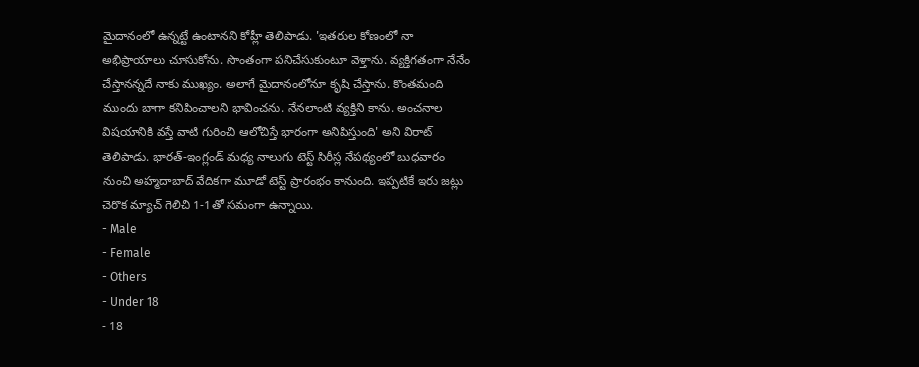మైదానంలో ఉన్నట్టే ఉంటానని కోహ్లీ తెలిపాడు. 'ఇతరుల కోణంలో నా అభిప్రాయాలు చూసుకోను. సొంతంగా పనిచేసుకుంటూ వెళ్తాను. వ్యక్తిగతంగా నేనేం చేస్తానన్నదే నాకు ముఖ్యం. అలాగే మైదానంలోనూ కృషి చేస్తాను. కొంతమంది ముందు బాగా కనిపించాలని భావించను. నేనలాంటి వ్యక్తిని కాను. అంచనాల విషయానికి వస్తే వాటి గురించి ఆలోచిస్తే భారంగా అనిపిస్తుంది' అని విరాట్ తెలిపాడు. భారత్-ఇంగ్లండ్ మధ్య నాలుగు టెస్ట్ సిరీస్ల నేపథ్యంలో బుధవారం నుంచి అహ్మదాబాద్ వేదికగా మూడో టెస్ట్ ప్రారంభం కానుంది. ఇప్పటికే ఇరు జట్లు చెరొక మ్యాచ్ గెలిచి 1-1తో సమంగా ఉన్నాయి.
- Male
- Female
- Others
- Under 18
- 18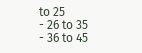to 25
- 26 to 35
- 36 to 45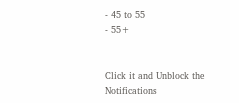- 45 to 55
- 55+


Click it and Unblock the Notifications